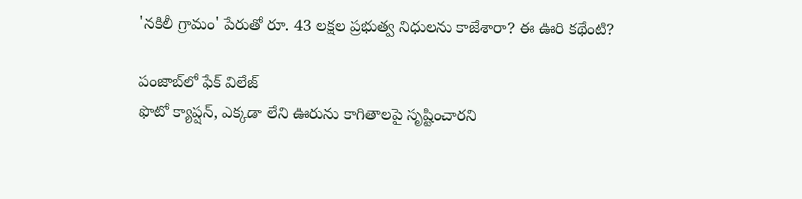'నకిలీ గ్రామం' పేరుతో రూ. 43 లక్షల ప్రభుత్వ నిధులను కాజేశారా? ఈ ఊరి కథేంటి?

పంజాబ్‌లో ఫేక్ విలేజ్
ఫొటో క్యాప్షన్, ఎక్కడా లేని ఊరును కాగితాలపై సృష్టించారని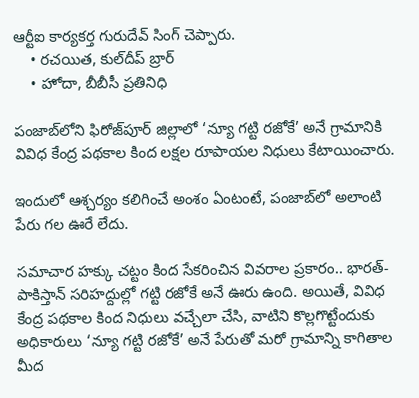ఆర్టీఐ కార్యకర్త గురుదేవ్ సింగ్ చెప్పారు.
    • రచయిత, కుల్‌దీప్ బ్రార్
    • హోదా, బీబీసీ ప్రతినిధి

పంజాబ్‌‌లోని ఫిరోజ్‌పూర్ జిల్లాలో ‘న్యూ గట్టి రజోకే’ అనే గ్రామానికి వివిధ కేంద్ర పథకాల కింద లక్షల రూపాయల నిధులు కేటాయించారు.

ఇందులో ఆశ్చర్యం కలిగించే అంశం ఏంటంటే, పంజాబ్‌లో అలాంటి పేరు గల ఊరే లేదు.

సమాచార హక్కు చట్టం కింద సేకరించిన వివరాల ప్రకారం.. భారత్- పాకిస్తాన్ సరిహద్దుల్లో గట్టి రజోకే అనే ఊరు ఉంది. అయితే, వివిధ కేంద్ర పథకాల కింద నిధులు వచ్చేలా చేసి, వాటిని కొల్లగొట్టేందుకు అధికారులు ‘న్యూ గట్టి రజోకే’ అనే పేరుతో మరో గ్రామాన్ని కాగితాల మీద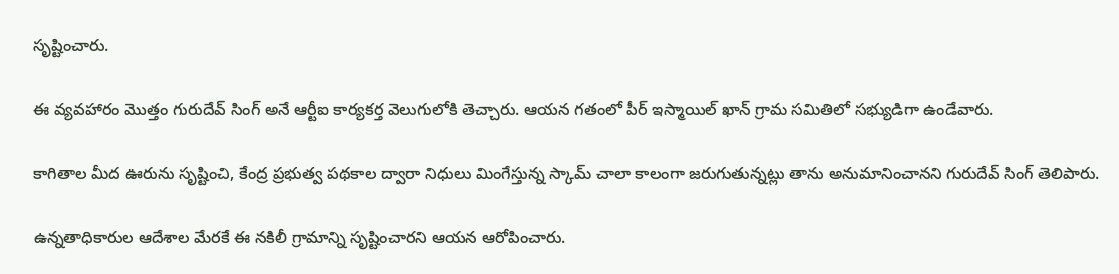సృష్టించారు.

ఈ వ్యవహారం మొత్తం గురుదేవ్ సింగ్ అనే ఆర్టీఐ కార్యకర్త వెలుగులోకి తెచ్చారు. ఆయన గతంలో పీర్ ఇస్మాయిల్ ఖాన్ గ్రామ సమితిలో సభ్యుడిగా ఉండేవారు.

కాగితాల మీద ఊరును సృష్టించి, కేంద్ర ప్రభుత్వ పథకాల ద్వారా నిధులు మింగేస్తున్న స్కామ్ చాలా కాలంగా జరుగుతున్నట్లు తాను అనుమానించానని గురుదేవ్ సింగ్ తెలిపారు.

ఉన్నతాధికారుల ఆదేశాల మేరకే ఈ నకిలీ గ్రామాన్ని సృష్టించారని ఆయన ఆరోపించారు.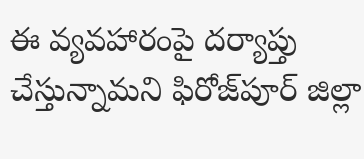ఈ వ్యవహారంపై దర్యాప్తు చేస్తున్నామని ఫిరోజ్‌పూర్ జిల్లా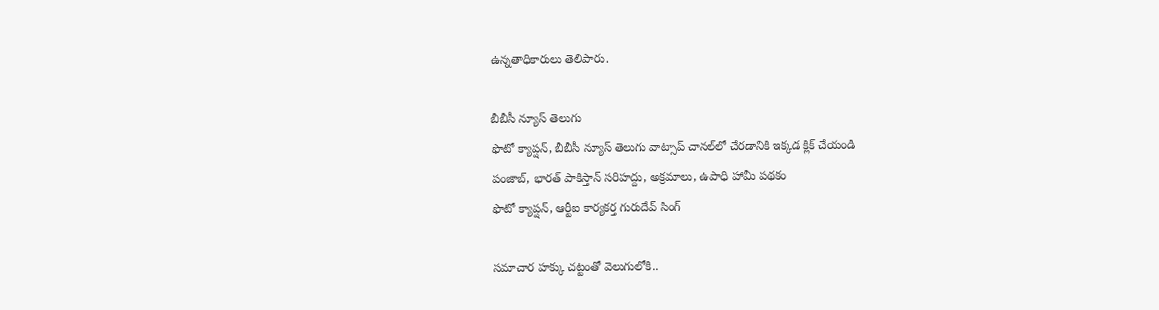ఉన్నతాధికారులు తెలిపారు.

బీబీసీ న్యూస్ తెలుగు
ఫొటో క్యాప్షన్, బీబీసీ న్యూస్ తెలుగు వాట్సాప్ చానల్‌లో చేరడానికి ఇక్కడ క్లిక్ చేయండి
పంజాబ్, భారత్ పాకిస్తాన్ సరిహద్దు, అక్రమాలు, ఉపాధి హామీ పథకం
ఫొటో క్యాప్షన్, ఆర్టీఐ కార్యకర్త గురుదేవ్ సింగ్

సమాచార హక్కు చట్టంతో వెలుగులోకి..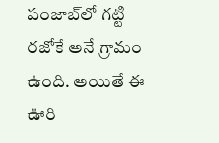పంజాబ్‌లో గట్టి రజోకే అనే గ్రామం ఉంది. అయితే ఈ ఊరి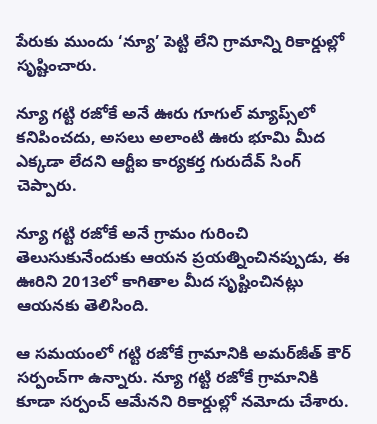పేరుకు ముందు ‘న్యూ’ పెట్టి లేని గ్రామాన్ని రికార్డుల్లో సృష్టించారు.

న్యూ గట్టి రజోకే అనే ఊరు గూగుల్ మ్యాప్స్‌లో కనిపించదు, అసలు అలాంటి ఊరు భూమి మీద ఎక్కడా లేదని ఆర్టీఐ కార్యకర్త గురుదేవ్ సింగ్ చెప్పారు.

న్యూ గట్టి రజోకే అనే గ్రామం గురించి తెలుసుకునేందుకు ఆయన ప్రయత్నించినప్పుడు, ఈ ఊరిని 2013లో కాగితాల మీద సృష్టించినట్లు ఆయనకు తెలిసింది.

ఆ సమయంలో గట్టి రజోకే గ్రామానికి అమర్‌జీత్ కౌర్ సర్పంచ్‌గా ఉన్నారు. న్యూ గట్టి రజోకే గ్రామానికి కూడా సర్పంచ్ ఆమేనని రికార్డుల్లో నమోదు చేశారు.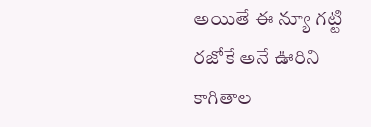అయితే ఈ న్యూ గట్టి రజోకే అనే ఊరిని కాగితాల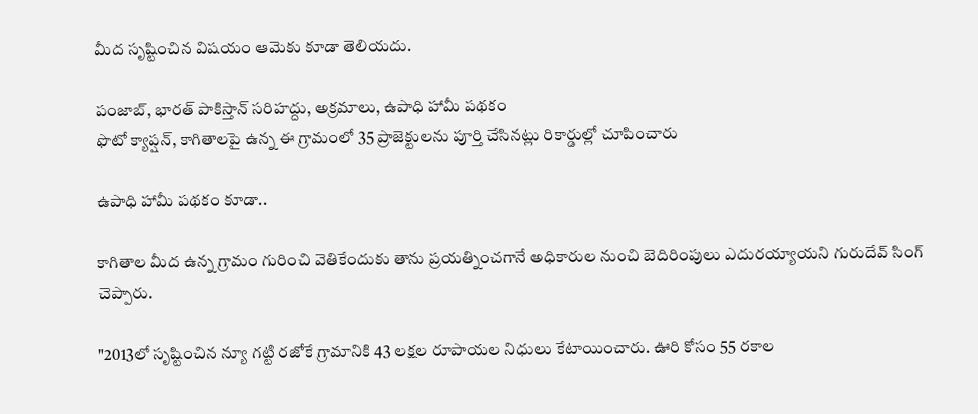మీద సృష్టించిన విషయం ఆమెకు కూడా తెలియదు.

పంజాబ్, భారత్ పాకిస్తాన్ సరిహద్దు, అక్రమాలు, ఉపాధి హామీ పథకం
ఫొటో క్యాప్షన్, కాగితాలపై ఉన్న ఈ గ్రామంలో 35 ప్రాజెక్టులను పూర్తి చేసినట్లు రికార్డుల్లో చూపించారు

ఉపాధి హామీ పథకం కూడా..

కాగితాల మీద ఉన్న గ్రామం గురించి వెతికేందుకు తాను ప్రయత్నించగానే అధికారుల నుంచి బెదిరింపులు ఎదురయ్యాయని గురుదేవ్ సింగ్ చెప్పారు.

"2013లో సృష్టించిన న్యూ గట్టి రజోకే గ్రామానికి 43 లక్షల రూపాయల నిధులు కేటాయించారు. ఊరి కోసం 55 రకాల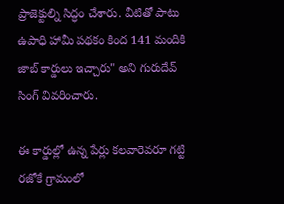ప్రాజెక్టుల్ని సిద్ధం చేశారు. వీటితో పాటు ఉపాధి హామీ పథకం కింద 141 మందికి జాబ్ కార్డులు ఇచ్చారు" అని గురుదేవ్ సింగ్ వివరించారు.

ఈ కార్డుల్లో ఉన్న పేర్లు కలవారెవరూ గట్టి రజోకే గ్రామంలో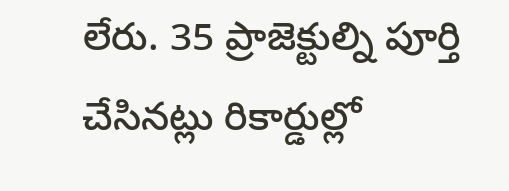లేరు. 35 ప్రాజెక్టుల్ని పూర్తి చేసినట్లు రికార్డుల్లో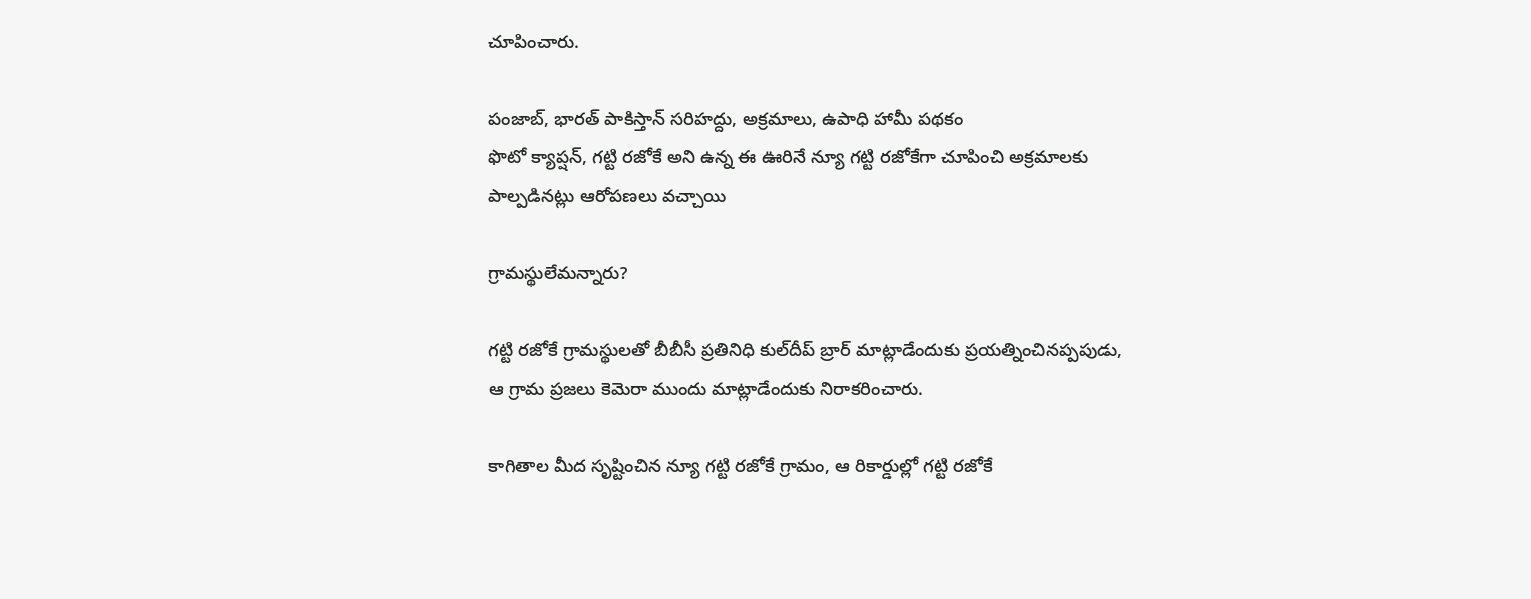చూపించారు.

పంజాబ్, భారత్ పాకిస్తాన్ సరిహద్దు, అక్రమాలు, ఉపాధి హామీ పథకం
ఫొటో క్యాప్షన్, గట్టి రజోకే అని ఉన్న ఈ ఊరినే న్యూ గట్టి రజోకేగా చూపించి అక్రమాలకు పాల్పడినట్లు ఆరోపణలు వచ్చాయి

గ్రామస్థులేమన్నారు?

గట్టి రజోకే గ్రామస్థులతో బీబీసీ ప్రతినిధి కుల్‌దీప్ బ్రార్ మాట్లాడేందుకు ప్రయత్నించినప్పపుడు, ఆ గ్రామ ప్రజలు కెమెరా ముందు మాట్లాడేందుకు నిరాకరించారు.

కాగితాల మీద సృష్టించిన న్యూ గట్టి రజోకే గ్రామం, ఆ రికార్డుల్లో గట్టి రజోకే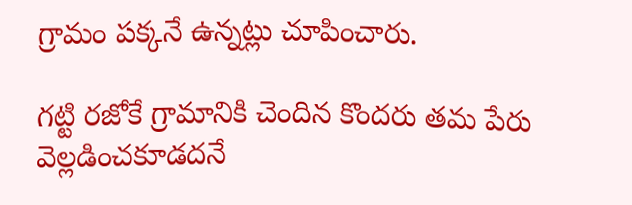గ్రామం పక్కనే ఉన్నట్లు చూపించారు.

గట్టి రజోకే గ్రామానికి చెందిన కొందరు తమ పేరు వెల్లడించకూడదనే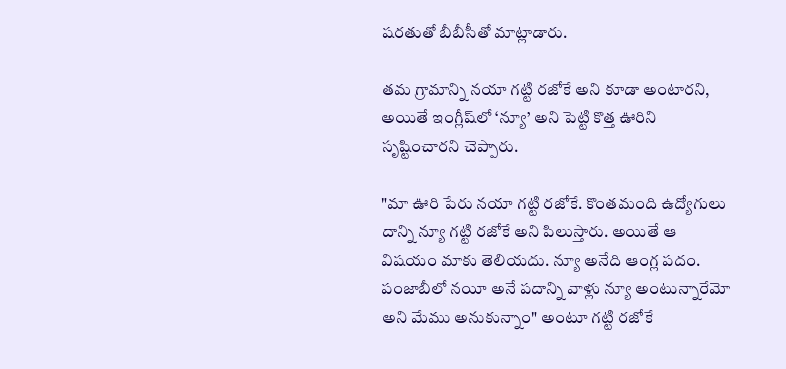షరతుతో బీబీసీతో మాట్లాడారు.

తమ గ్రామాన్ని నయా గట్టి రజోకే అని కూడా అంటారని, అయితే ఇంగ్లీష్‌లో ‘న్యూ’ అని పెట్టి కొత్త ఊరిని సృష్టించారని చెప్పారు.

"మా ఊరి పేరు నయా గట్టి రజోకే. కొంతమంది ఉద్యోగులు దాన్ని న్యూ గట్టి రజోకే అని పిలుస్తారు. అయితే ఆ విషయం మాకు తెలియదు. న్యూ అనేది ఆంగ్ల పదం. పంజాబీలో నయీ అనే పదాన్ని వాళ్లు న్యూ అంటున్నారేమో అని మేము అనుకున్నాం" అంటూ గట్టి రజోకే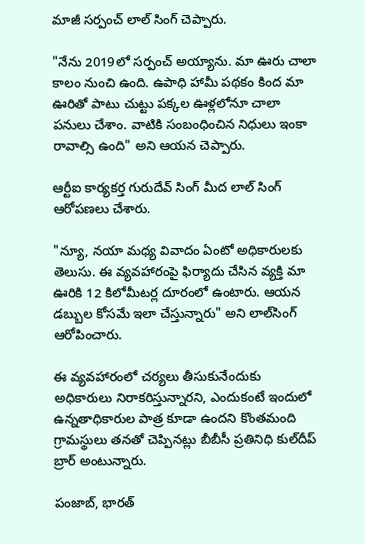మాజీ సర్పంచ్ లాల్ సింగ్ చెప్పారు.

"నేను 2019లో సర్పంచ్ అయ్యాను. మా ఊరు చాలా కాలం నుంచి ఉంది. ఉపాధి హామీ పథకం కింద మా ఊరితో పాటు చుట్టు పక్కల ఊళ్లలోనూ చాలా పనులు చేశాం. వాటికి సంబంధించిన నిధులు ఇంకా రావాల్సి ఉంది" అని ఆయన చెప్పారు.

ఆర్టీఐ కార్యకర్త గురుదేవ్ సింగ్ మీద లాల్‌ సింగ్ ఆరోపణలు చేశారు.

"న్యూ, నయా మధ్య వివాదం ఏంటో అధికారులకు తెలుసు. ఈ వ్యవహారంపై ఫిర్యాదు చేసిన వ్యక్తి మా ఊరికి 12 కిలోమీటర్ల దూరంలో ఉంటారు. ఆయన డబ్బుల కోసమే ఇలా చేస్తున్నారు" అని లాల్‌సింగ్ ఆరోపించారు.

ఈ వ్యవహారంలో చర్యలు తీసుకునేందుకు అధికారులు నిరాకరిస్తున్నారని, ఎందుకంటే ఇందులో ఉన్నతాధికారుల పాత్ర కూడా ఉందని కొంతమంది గ్రామస్థులు తనతో చెప్పినట్లు బీబీసీ ప్రతినిధి కుల్‌దీప్ బ్రార్ అంటున్నారు.

పంజాబ్, భారత్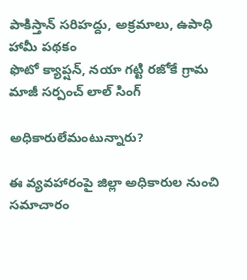పాకిస్తాన్ సరిహద్దు, అక్రమాలు, ఉపాధి హామీ పథకం
ఫొటో క్యాప్షన్, నయా గట్టి రజోకే గ్రామ మాజీ సర్పంచ్ లాల్ సింగ్

అధికారులేమంటున్నారు?

ఈ వ్యవహారంపై జిల్లా అధికారుల నుంచి సమాచారం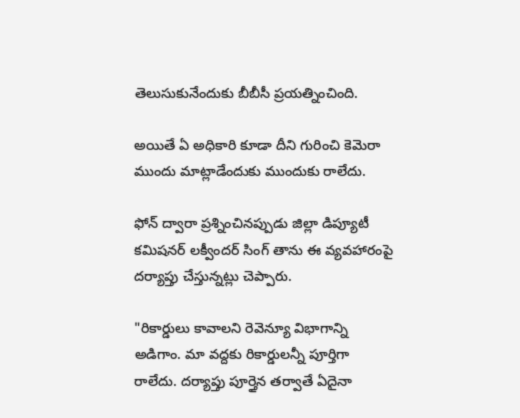తెలుసుకునేందుకు బీబీసీ ప్రయత్నించింది.

అయితే ఏ అధికారి కూడా దీని గురించి కెమెరా ముందు మాట్లాడేందుకు ముందుకు రాలేదు.

ఫోన్ ద్వారా ప్రశ్నించినప్పుడు జిల్లా డిప్యూటీ కమిషనర్ లక్వీందర్ సింగ్ తాను ఈ వ్యవహారంపై దర్యాప్తు చేస్తున్నట్లు చెప్పారు.

"రికార్డులు కావాలని రెవెన్యూ విభాగాన్ని అడిగాం. మా వద్దకు రికార్డులన్నీ పూర్తిగా రాలేదు. దర్యాప్తు పూర్తైన తర్వాతే ఏదైనా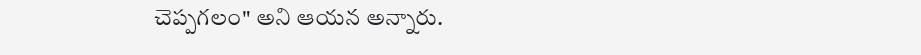చెప్పగలం" అని ఆయన అన్నారు.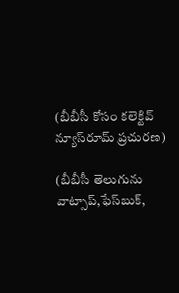(బీబీసీ కోసం కలెక్టివ్ న్యూస్‌రూమ్ ప్రచురణ)

(బీబీసీ తెలుగును వాట్సాప్‌,ఫేస్‌బుక్,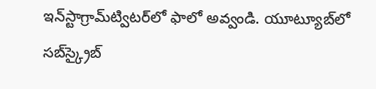ఇన్‌స్టాగ్రామ్‌ట్విటర్‌లో ఫాలో అవ్వండి. యూట్యూబ్‌లో సబ్‌స్క్రైబ్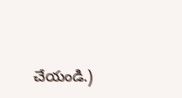చేయండి.)